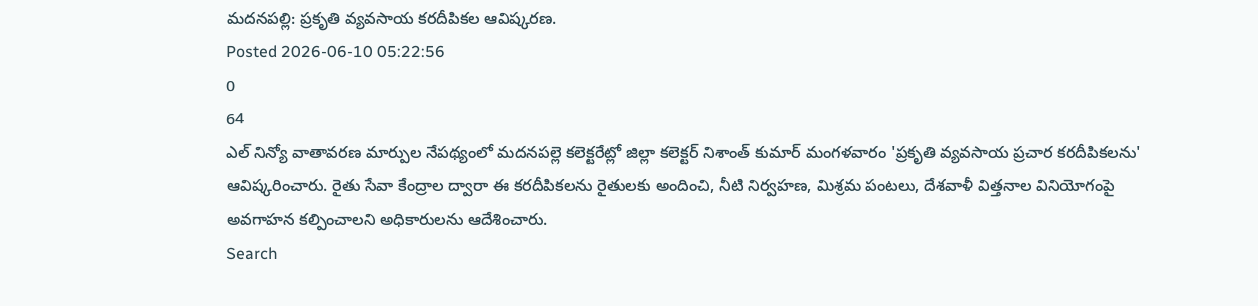మదనపల్లి: ప్రకృతి వ్యవసాయ కరదీపికల ఆవిష్కరణ.
Posted 2026-06-10 05:22:56
0
64
ఎల్ నిన్యో వాతావరణ మార్పుల నేపథ్యంలో మదనపల్లె కలెక్టరేట్లో జిల్లా కలెక్టర్ నిశాంత్ కుమార్ మంగళవారం 'ప్రకృతి వ్యవసాయ ప్రచార కరదీపికలను' ఆవిష్కరించారు. రైతు సేవా కేంద్రాల ద్వారా ఈ కరదీపికలను రైతులకు అందించి, నీటి నిర్వహణ, మిశ్రమ పంటలు, దేశవాళీ విత్తనాల వినియోగంపై అవగాహన కల్పించాలని అధికారులను ఆదేశించారు.
Search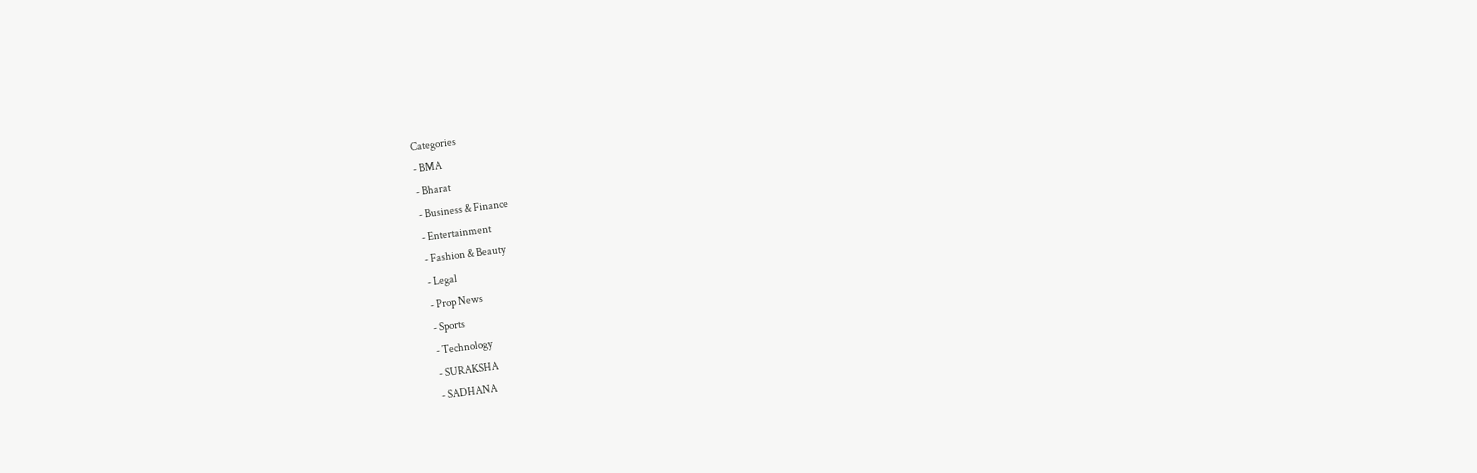Categories
- BMA
- Bharat
- Business & Finance
- Entertainment
- Fashion & Beauty
- Legal
- Prop News
- Sports
- Technology
- SURAKSHA
- SADHANA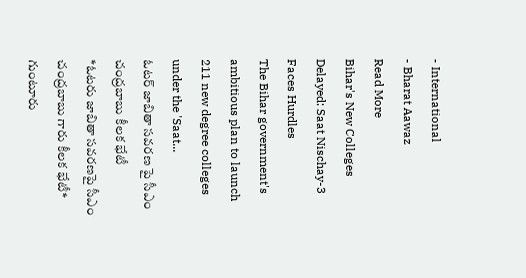- International
- Bharat Aawaz
Read More
Bihar's New Colleges Delayed: Saat Nischay-3 Faces Hurdles
The Bihar government's ambitious plan to launch 211 new degree colleges under the 'Saat...
ఓటర్ జాబితా సవరణ పై సీఎం చంద్రబాబు కీలక భేటీ
*ఓటరు జాబితా సవరణపై సీఎం చంద్రబాబు గారు కీలక భేటీ*
గుంటూరు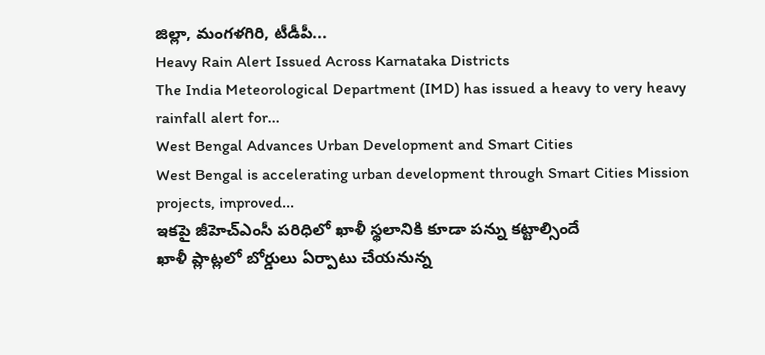జిల్లా, మంగళగిరి, టీడీపీ...
Heavy Rain Alert Issued Across Karnataka Districts
The India Meteorological Department (IMD) has issued a heavy to very heavy rainfall alert for...
West Bengal Advances Urban Development and Smart Cities
West Bengal is accelerating urban development through Smart Cities Mission projects, improved...
ఇకపై జీహెచ్ఎంసీ పరిధిలో ఖాళీ స్థలానికి కూడా పన్ను కట్టాల్సిందే
ఖాళీ ప్లాట్లలో బోర్డులు ఏర్పాటు చేయనున్న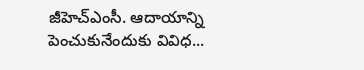జీహెచ్ఎంసీ. ఆదాయాన్ని పెంచుకునేందుకు వివిధ...